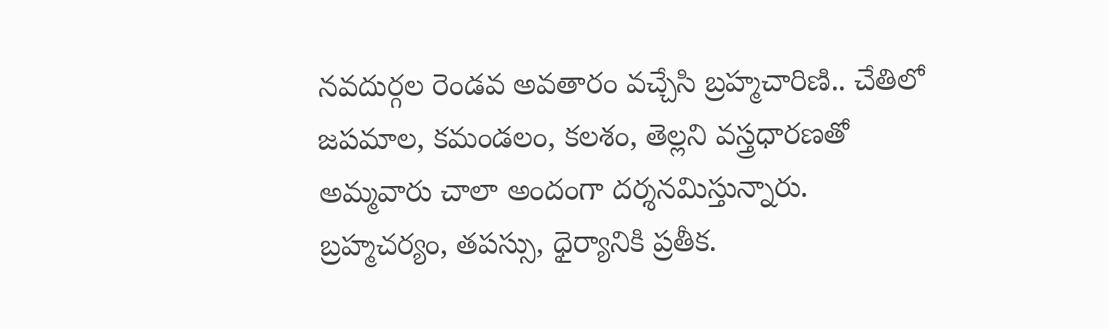నవదుర్గల రెండవ అవతారం వచ్చేసి బ్రహ్మచారిణి.. చేతిలో జపమాల, కమండలం, కలశం, తెల్లని వస్త్రధారణతో అమ్మవారు చాలా అందంగా దర్శనమిస్తున్నారు. బ్రహ్మచర్యం, తపస్సు, ధైర్యానికి ప్రతీక.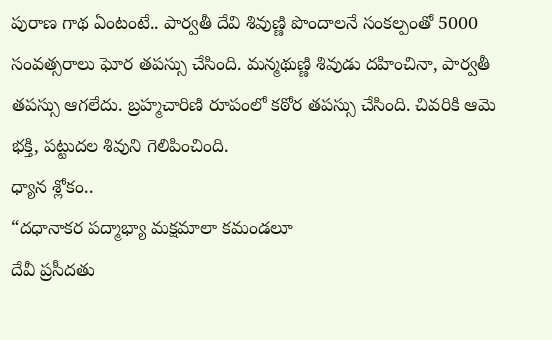పురాణ గాథ ఏంటంటే.. పార్వతీ దేవి శివుణ్ణి పొందాలనే సంకల్పంతో 5000 సంవత్సరాలు ఘోర తపస్సు చేసింది. మన్మథుణ్ణి శివుడు దహించినా, పార్వతీ తపస్సు ఆగలేదు. బ్రహ్మచారిణి రూపంలో కఠోర తపస్సు చేసింది. చివరికి ఆమె భక్తి, పట్టుదల శివుని గెలిపించింది.
ధ్యాన శ్లోకం..
“దధానాకర పద్మాభ్యా మక్షమాలా కమండలూ
దేవీ ప్రసీదతు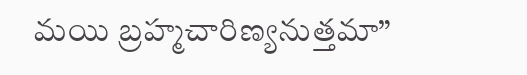మయి బ్రహ్మచారిణ్యనుత్తమా”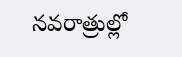నవరాత్రుల్లో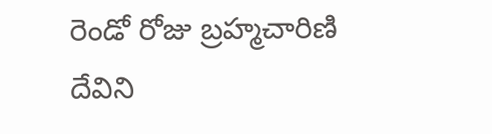రెండో రోజు బ్రహ్మచారిణి దేవిని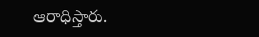ఆరాధిస్తారు.